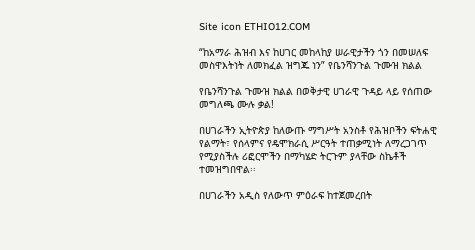Site icon ETHIO12.COM

“ከአማራ ሕዝብ እና ከሀገር መከላከያ ሠራዊታችን ጎን በመሠለፍ መስዋእትነት ለመክፈል ዝግጁ ነን” የቤንሻንጉል ጉሙዝ ክልል

የቤንሻንጉል ጉሙዝ ክልል በወቅታዊ ሀገራዊ ጉዳይ ላይ የሰጠው መግለጫ ሙሉ ቃል!

በሀገራችን ኢትዮጵያ ከለውጡ ማግሥት አንስቶ የሕዝቦችን ፍትሐዊ የልማት፣ የሰላምና የዴሞክራሲ ሥርዓት ተጠቃሚነት ለማረጋገጥ የሚያስችሉ ሪፎርሞችን በማካሄድ ትርጉም ያላቸው ስኬቶች ተመዝግበዋል፡፡

በሀገራችን አዲስ የለውጥ ምዕራፍ ከተጀመረበት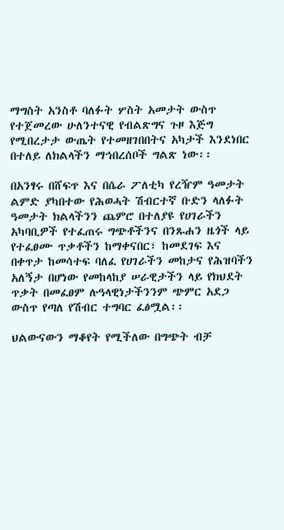ማግስት አንስቶ ባለፉት ሦስት አመታት ውስጥ የተጀመረው ሁለንተናዊ የብልጽግና ጉዞ እጅግ የሚበረታታ ውጤት የተመዘገበበትና አካታች እንደነበር በተለይ ለክልላችን ማኅበረሰቦች ግልጽ ነው፡፡

በአንፃሩ በሸፍጥ እና በሴራ ፖለቲካ የረዥም ዓመታት ልምድ ያካበተው የሕወሓት ሽብርተኛ ቡድን ላለፉት ዓመታት ክልላችንን ጨምሮ በተለያዩ የሀገራችን አካባቢዎች የተፈጠሩ ግጭቶችንና በንጹሐን ዜጎች ላይ የተፈፀሙ ጥቃቶችን ከማቀናበር፣ ከመደገፍ እና በቀጥታ ከመሳተፍ ባለፈ የሀገራችን መከታና የሕዝባችን አለኝታ በሆነው የመከላከያ ሠራዊታችን ላይ የክህደት ጥቃት በመፈፀም ሉዓላዊነታችንንም ጭምር አደጋ ውስጥ የጣለ የሽብር ተግባር ፈፅሟል፡፡

ህልውናውን ማቆየት የሚችለው በግጭት ብቻ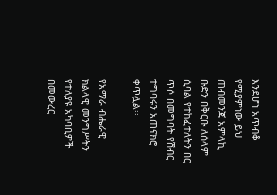እንደሆነ አጥብቆ የሚያምነው ይህ ጠብመንጃ አምላኪ ቡድን በቅርቡ ለሰላም ሲባል የተከፈተለትን በር ጥሶ በመግባት የሽብር ተግባሩን አጠናክሮ ቀጥሏል፡፡

የአማራ ብሔራዊ ክልላዊ መንግሥትን የተለያዩ አካባቢዎች በመውረር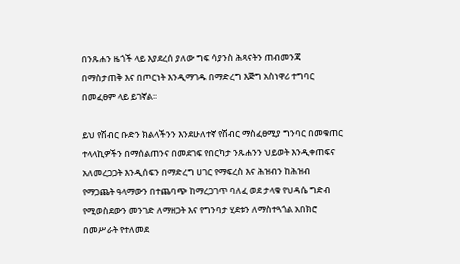በንጹሐን ዜጎች ላይ እያደረሰ ያለው ግፍ ሳያንስ ሕጻናትን ጠብመንጃ በማስታጠቅ እና በጦርነት እንዲማገዱ በማድረግ እጅግ አስነዋሪ ተግባር በመፈፀም ላይ ይገኛል፡፡

ይህ የሽብር ቡድን ክልላችንን እንደሁለተኛ የሽብር ማስፈፀሚያ ግንባር በመቁጠር ተላላኪዎችን በማሰልጠንና በመደገፍ የበርካታ ንጹሐንን ህይወት እንዲቀጠፍና አለመረጋጋት እንዲሰፍን በማድረግ ሀገር የማፍረስ እና ሕዝብን ከሕዝብ የማጋጨት ዓላማውን በተጨባጭ ከማረጋገጥ ባለፈ ወደ ታላቁ የህዳሴ ግድብ የሚወስደውን መንገድ ለማዘጋት እና የግንባታ ሂደቱን ለማስተጓጎል አበክሮ በመሥራት የተለመደ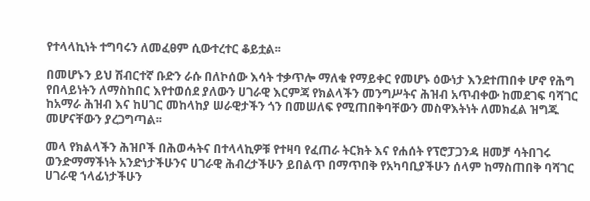የተላላኪነት ተግባሩን ለመፈፀም ሲውተረተር ቆይቷል፡፡

በመሆኑን ይህ ሽብርተኛ ቡድን ራሱ በለኮሰው እሳት ተቃጥሎ ማለቁ የማይቀር የመሆኑ ዕውነታ እንደተጠበቀ ሆኖ የሕግ የበላይነትን ለማስከበር እየተወሰደ ያለውን ሀገራዊ እርምጃ የክልላችን መንግሥትና ሕዝብ አጥብቀው ከመደገፍ ባሻገር ከአማራ ሕዝብ እና ከሀገር መከላከያ ሠራዊታችን ጎን በመሠለፍ የሚጠበቅባቸውን መስዋእትነት ለመክፈል ዝግጁ መሆናቸውን ያረጋግጣል፡፡

መላ የክልላችን ሕዝቦች በሕወሓትና በተላላኪዎቹ የተዛባ የፈጠራ ትርክት እና የሐሰት የፕሮፓጋንዳ ዘመቻ ሳትበገሩ ወንድማማችነት አንድነታችሁንና ሀገራዊ ሕብረታችሁን ይበልጥ በማጥበቅ የአካባቢያችሁን ሰላም ከማስጠበቅ ባሻገር ሀገራዊ ኀላፊነታችሁን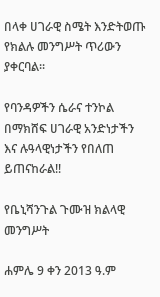በላቀ ሀገራዊ ስሜት እንድትወጡ የክልሉ መንግሥት ጥሪውን ያቀርባል፡፡

የባንዳዎችን ሴራና ተንኮል በማክሸፍ ሀገራዊ አንድነታችን እና ሉዓላዊነታችን የበለጠ ይጠናከራል!!

የቤኒሻንጉል ጉሙዝ ክልላዊ መንግሥት

ሐምሌ 9 ቀን 2013 ዓ.ም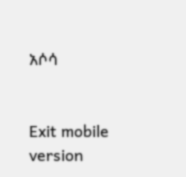አሶሳ


Exit mobile version